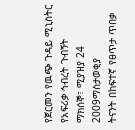የጀርመን የዉጭ ጉዳይ ሚኒስትር የአፍሪቃ ኅብረት ጉብኝት
ማክሰኞ፣ ሚያዝያ 24 2009ማስታወቂያ
ትናንት በከፍተኛ የፀጥታ ጥበቃ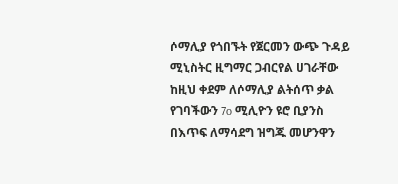ሶማሊያ የጎበኙት የጀርመን ውጭ ጉዳይ ሚኒስትር ዚግማር ጋብርየል ሀገራቸው ከዚህ ቀደም ለሶማሊያ ልትሰጥ ቃል የገባችውን 7o ሚሊዮን ዩሮ ቢያንስ በእጥፍ ለማሳደግ ዝግጁ መሆንዋን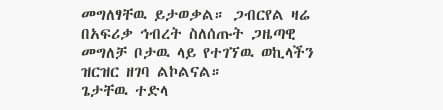መግለፃቸዉ ይታወቃል። ጋብርየል ዛሬ በአፍሪቃ ኅብረት ስለሰጡት ጋዜጣዊ መግለቻ ቦታዉ ላይ የተገኘዉ ወኪላችን ዝርዝር ዘገባ ልኮልናል።
ጌታቸዉ ተድላ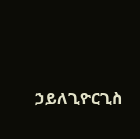ኃይለጊዮርጊስ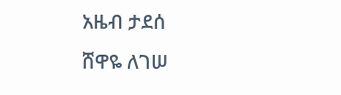አዜብ ታደሰ
ሸዋዬ ለገሠ